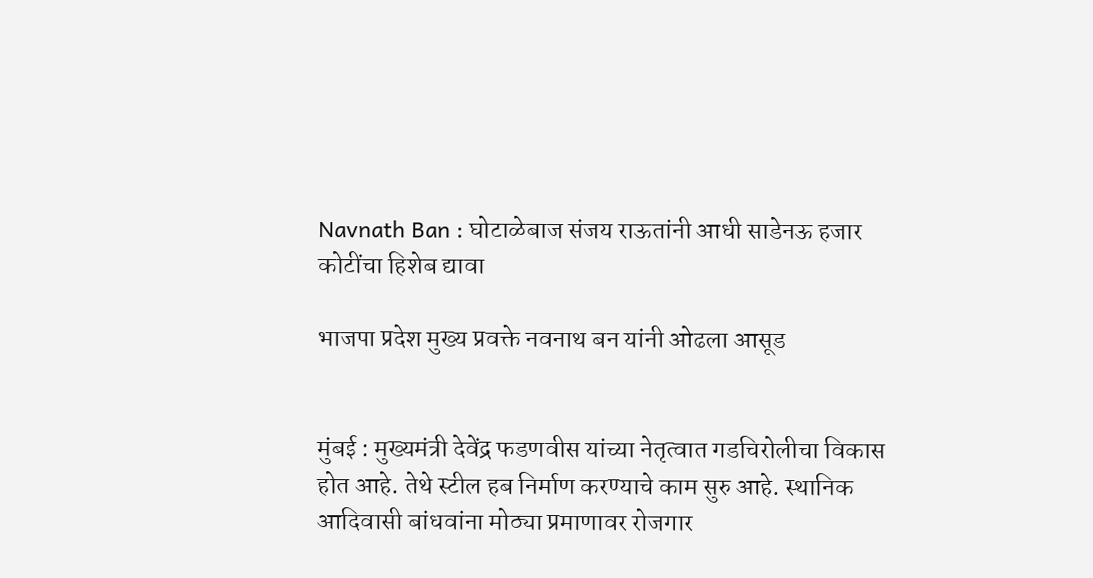Navnath Ban : घोटाळेबाज संजय राऊतांनी आधी साडेनऊ हजार कोटींचा हिशेब द्यावा

भाजपा प्रदेश मुख्य प्रवक्ते नवनाथ बन यांनी ओढला आसूड


मुंबई : मुख्यमंत्री देवेंद्र फडणवीस यांच्या नेतृत्वात गडचिरोलीचा विकास होत आहे. तेथे स्टील हब निर्माण करण्याचे काम सुरु आहे. स्थानिक आदिवासी बांधवांना मोठ्या प्रमाणावर रोजगार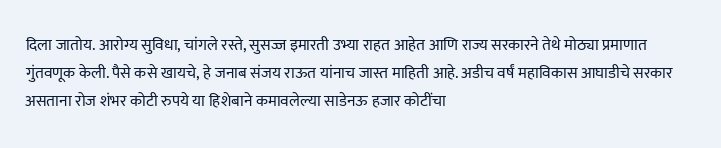दिला जातोय. आरोग्य सुविधा, चांगले रस्ते, सुसज्ज इमारती उभ्या राहत आहेत आणि राज्य सरकारने तेथे मोठ्या प्रमाणात गुंतवणूक केली. पैसे कसे खायचे, हे जनाब संजय राऊत यांनाच जास्त माहिती आहे. अडीच वर्षं महाविकास आघाडीचे सरकार असताना रोज शंभर कोटी रुपये या हिशेबाने कमावलेल्या साडेनऊ हजार कोटींचा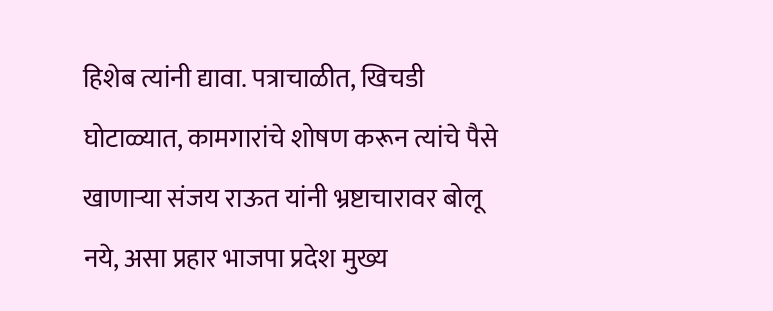हिशेब त्यांनी द्यावा. पत्राचाळीत, खिचडी घोटाळ्यात, कामगारांचे शोषण करून त्यांचे पैसे खाणाऱ्या संजय राऊत यांनी भ्रष्टाचारावर बोलू नये, असा प्रहार भाजपा प्रदेश मुख्य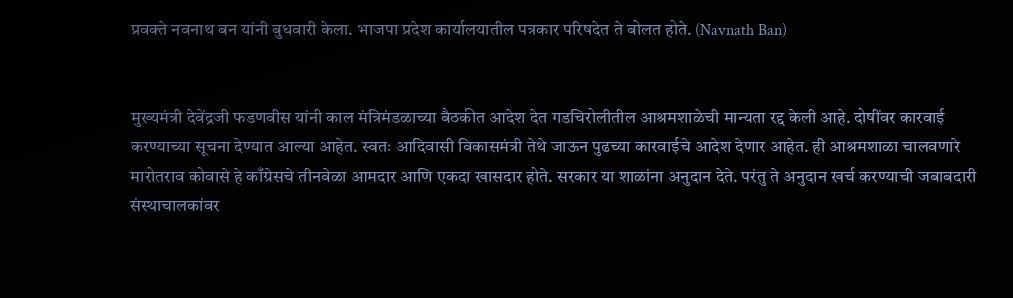प्रवक्ते नवनाथ बन यांनी बुधवारी केला. भाजपा प्रदेश कार्यालयातील पत्रकार परिषदेत ते बोलत होते. (Navnath Ban)


मुख्यमंत्री देवेंद्रजी फडणवीस यांनी काल मंत्रिमंडळाच्या बैठकीत आदेश देत गडचिरोलीतील आश्रमशाळेची मान्यता रद्द केली आहे. दोषींवर कारवाई करण्याच्या सूचना देण्यात आल्या आहेत. स्वतः आदिवासी विकासमंत्री तेथे जाऊन पुढच्या कारवाईचे आदेश देणार आहेत. ही आश्रमशाळा चालवणारे मारोतराव कोवासे हे काँग्रेसचे तीनवेळा आमदार आणि एकदा खासदार होते. सरकार या शाळांना अनुदान देते. परंतु ते अनुदान खर्च करण्याची जबाबदारी संस्थाचालकांवर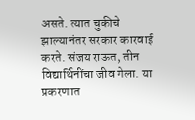असते. त्यात चुकीचे झाल्यानंतर सरकार कारवाई करते. संजय राऊत, तीन विद्यार्थिनींचा जीव गेला. या प्रकरणात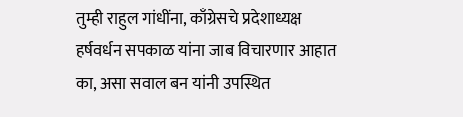तुम्ही राहुल गांधींना, काँग्रेसचे प्रदेशाध्यक्ष हर्षवर्धन सपकाळ यांना जाब विचारणार आहात का, असा सवाल बन यांनी उपस्थित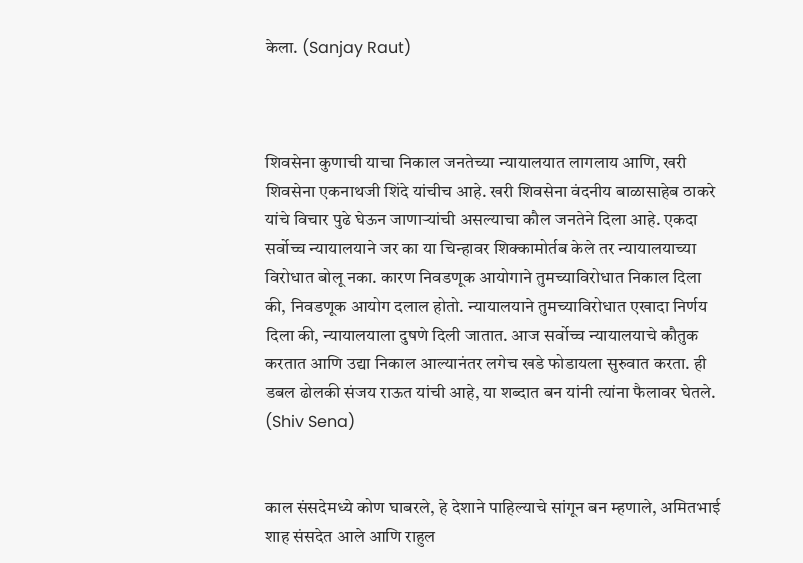केला. (Sanjay Raut)



शिवसेना कुणाची याचा निकाल जनतेच्या न्यायालयात लागलाय आणि, खरी शिवसेना एकनाथजी शिंदे यांचीच आहे. खरी शिवसेना वंदनीय बाळासाहेब ठाकरे यांचे विचार पुढे घेऊन जाणाऱ्यांची असल्याचा कौल जनतेने दिला आहे. एकदा सर्वोच्च न्यायालयाने जर का या चिन्हावर शिक्कामोर्तब केले तर न्यायालयाच्या विरोधात बोलू नका. कारण निवडणूक आयोगाने तुमच्याविरोधात निकाल दिला की, निवडणूक आयोग दलाल होतो. न्यायालयाने तुमच्याविरोधात एखादा निर्णय दिला की, न्यायालयाला दुषणे दिली जातात. आज सर्वोच्च न्यायालयाचे कौतुक करतात आणि उद्या निकाल आल्यानंतर लगेच खडे फोडायला सुरुवात करता. ही डबल ढोलकी संजय राऊत यांची आहे, या शब्दात बन यांनी त्यांना फैलावर घेतले. (Shiv Sena)


काल संसदेमध्ये कोण घाबरले, हे देशाने पाहिल्याचे सांगून बन म्हणाले, अमितभाई शाह संसदेत आले आणि राहुल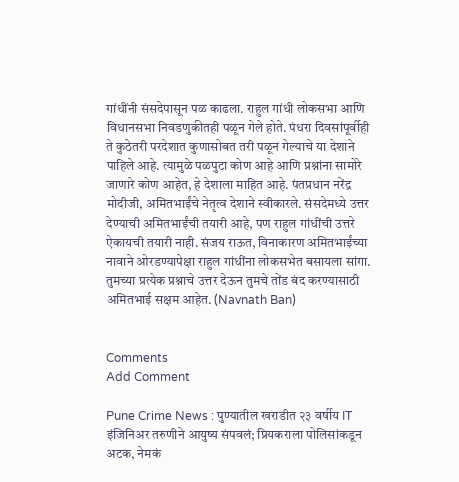गांधींनी संसदेपासून पळ काढला. राहुल गांधी लोकसभा आणि विधानसभा निवडणुकीतही पळून गेले होते. पंधरा दिवसांपूर्वीही ते कुठेतरी परदेशात कुणासोबत तरी पळून गेल्याचे या देशाने पाहिले आहे. त्यामुळे पळपुटा कोण आहे आणि प्रश्नांना सामोरे जाणारे कोण आहेत, हे देशाला माहित आहे. पंतप्रधान नरेंद्र मोदीजी, अमितभाईंचे नेतृत्व देशाने स्वीकारले. संसदेमध्ये उत्तर देण्याची अमितभाईंची तयारी आहे, पण राहुल गांधींची उत्तरे ऐकायची तयारी नाही. संजय राऊत, विनाकारण अमितभाईंच्या नावाने ओरडण्यापेक्षा राहुल गांधींना लोकसभेत बसायला सांगा. तुमच्या प्रत्येक प्रश्नाचे उत्तर देऊन तुमचे तोंड बंद करण्यासाठी अमितभाई सक्षम आहेत. (Navnath Ban)


Comments
Add Comment

Pune Crime News : पुण्यातील खराडीत २३ वर्षीय IT इंजिनिअर तरुणीने आयुष्य संपवलं; प्रियकराला पोलिसांकडून अटक, नेमकं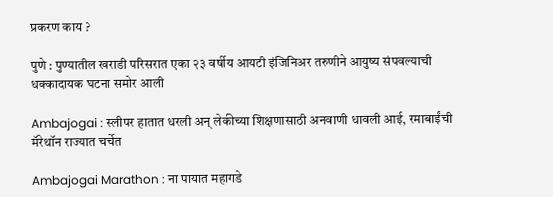प्रकरण काय ?

पुणे : पुण्यातील खराडी परिसरात एका २३ वर्षीय आयटी इंजिनिअर तरुणीने आयुष्य संपवल्याची धक्कादायक घटना समोर आली

Ambajogai : स्लीपर हातात धरली अन् लेकीच्या शिक्षणासाठी अनवाणी धावली आई, रमाबाईंची मॅरेथॉन राज्यात चर्चेत

Ambajogai Marathon : ना पायात महागडे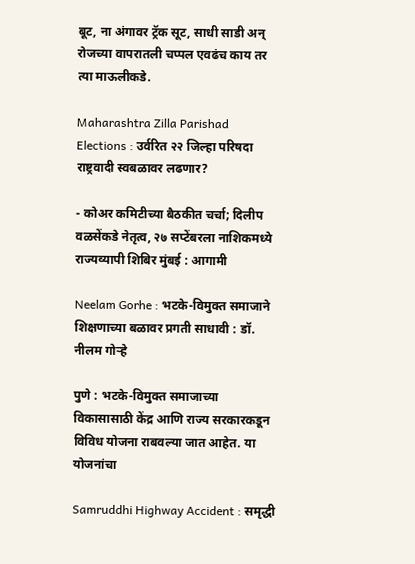बूट, ना अंगावर ट्रॅक सूट, साधी साडी अन् रोजच्या वापरातली चप्पल एवढंच काय तर त्या माऊलीकडे.

Maharashtra Zilla Parishad Elections : उर्वरित २२ जिल्हा परिषदा राष्ट्रवादी स्वबळावर लढणार?

- कोअर कमिटीच्या बैठकीत चर्चा; दिलीप वळसेंकडे नेतृत्व, २७ सप्टेंबरला नाशिकमध्ये राज्यव्यापी शिबिर मुंबई : आगामी

Neelam Gorhe : भटके-विमुक्त समाजाने शिक्षणाच्या बळावर प्रगती साधावी : डॉ. नीलम गोऱ्हे

पुणे : भटके-विमुक्त समाजाच्या विकासासाठी केंद्र आणि राज्य सरकारकडून विविध योजना राबवल्या जात आहेत. या योजनांचा

Samruddhi Highway Accident : समृद्धी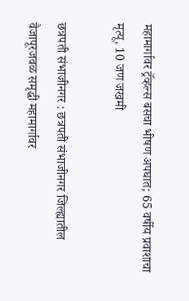महामार्गावर ट्रॅव्हल्स बसचा भीषण अपघात; 65 वर्षीय प्रवाशाचा मृत्यू, 10 जण जखमी

छत्रपती संभाजीनगर : छत्रपती संभाजीनगर जिल्ह्यातील वैजापूरजवळ समृद्धी महामार्गावर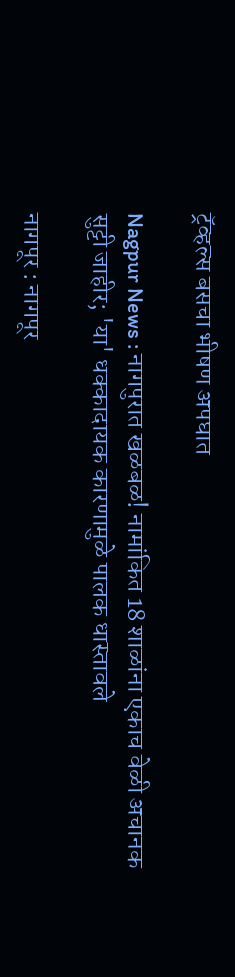ट्रॅव्हल्स बसचा भीषण अपघात

Nagpur News : नागपुरात खळबळ! नामांकित 18 शाळांना एकाच वेळी अचानक सुट्टी जाहीर; 'या' धक्कादायक कारणामुळे पालक धास्तावले

नागपूर : नागपूर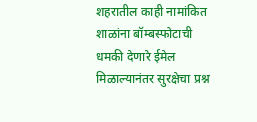शहरातील काही नामांकित शाळांना बॉम्बस्फोटाची धमकी देणारे ईमेल मिळाल्यानंतर सुरक्षेचा प्रश्न